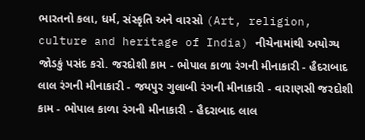ભારતનો કલા, ધર્મ, સંસ્કૃતિ અને વારસો (Art, religion, culture and heritage of India) નીચેનામાંથી અયોગ્ય જોડકું પસંદ કરો. જરદોશી કામ - ભોપાલ કાળા રંગની મીનાકારી - હૈદરાબાદ લાલ રંગની મીનાકારી - જયપુર ગુલાબી રંગની મીનાકારી - વારાણસી જરદોશી કામ - ભોપાલ કાળા રંગની મીનાકારી - હૈદરાબાદ લાલ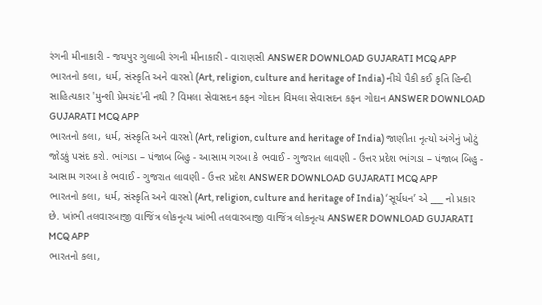રંગની મીનાકારી - જયપુર ગુલાબી રંગની મીનાકારી - વારાણસી ANSWER DOWNLOAD GUJARATI MCQ APP
ભારતનો કલા, ધર્મ, સંસ્કૃતિ અને વારસો (Art, religion, culture and heritage of India) નીચે પૈકી કઈ કૃતિ હિન્દી સાહિત્યકાર 'મુન્શી પ્રેમચંદ'ની નથી ? વિમલા સેવાસદન કફન ગોદાન વિમલા સેવાસદન કફન ગોદાન ANSWER DOWNLOAD GUJARATI MCQ APP
ભારતનો કલા, ધર્મ, સંસ્કૃતિ અને વારસો (Art, religion, culture and heritage of India) જાણીતા નૃત્યો અંગેનું ખોટું જોડકું પસંદ કરો. ભાંગડા – પંજાબ બિહુ - આસામ ગરબા કે ભવાઈ - ગુજરાત લાવણી - ઉત્તર પ્રદેશ ભાંગડા – પંજાબ બિહુ - આસામ ગરબા કે ભવાઈ - ગુજરાત લાવણી - ઉત્તર પ્રદેશ ANSWER DOWNLOAD GUJARATI MCQ APP
ભારતનો કલા, ધર્મ, સંસ્કૃતિ અને વારસો (Art, religion, culture and heritage of India) ‘સૂર્યધન’ એ ___ નો પ્રકાર છે. ખાંભી તલવારબાજી વાજિંત્ર લોકનૃત્ય ખાંભી તલવારબાજી વાજિંત્ર લોકનૃત્ય ANSWER DOWNLOAD GUJARATI MCQ APP
ભારતનો કલા,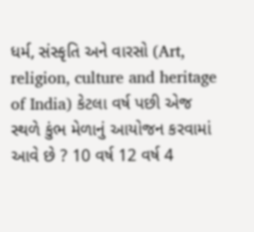ધર્મ, સંસ્કૃતિ અને વારસો (Art, religion, culture and heritage of India) કેટલા વર્ષ પછી એજ સ્થળે કુંભ મેળાનું આયોજન કરવામાં આવે છે ? 10 વર્ષ 12 વર્ષ 4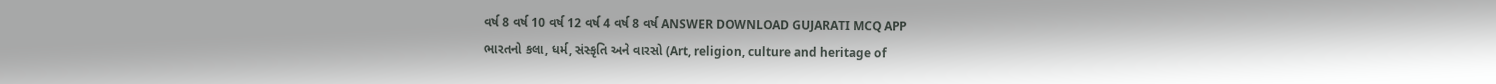વર્ષ 8 વર્ષ 10 વર્ષ 12 વર્ષ 4 વર્ષ 8 વર્ષ ANSWER DOWNLOAD GUJARATI MCQ APP
ભારતનો કલા, ધર્મ, સંસ્કૃતિ અને વારસો (Art, religion, culture and heritage of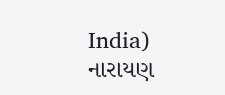India) નારાયણ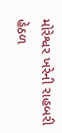મોરેશ્વર ખરેની રાહબરી હેઠળ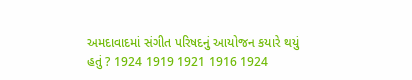અમદાવાદમાં સંગીત પરિષદનું આયોજન કયારે થયું હતું ? 1924 1919 1921 1916 1924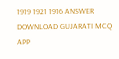1919 1921 1916 ANSWER DOWNLOAD GUJARATI MCQ APP